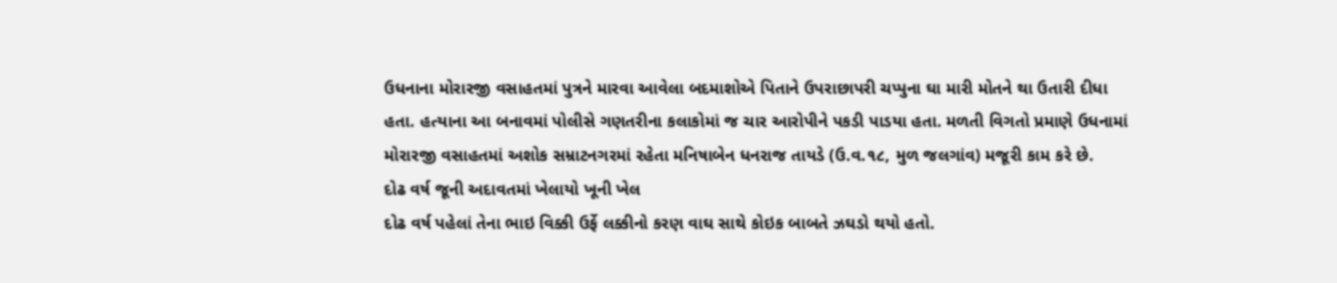ઉધનાના મોરારજી વસાહતમાં પુત્રને મારવા આવેલા બદમાશોએ પિતાને ઉપરાછાપરી ચપ્પુના ઘા મારી મોતને થા ઉતારી દીધા હતા. હત્યાના આ બનાવમાં પોલીસે ગણતરીના કલાકોમાં જ ચાર આરોપીને પકડી પાડયા હતા. મળતી વિગતો પ્રમાણે ઉધનામાં મોરારજી વસાહતમાં અશોક સમ્રાટનગરમાં રહેતા મનિષાબેન ધનરાજ તાયડે (ઉ.વ.૧૮, મુળ જલગાંવ) મજૂરી કામ કરે છે.
દોઢ વર્ષ જૂની અદાવતમાં ખેલાયો ખૂની ખેલ
દોઢ વર્ષ પહેલાં તેના ભાઇ વિક્કી ઉર્ફે લક્કીનો કરણ વાઘ સાથે કોઇક બાબતે ઝઘડો થયો હતો.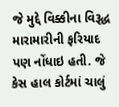જે મુદ્દે વિક્કીના વિરૂદ્ધ મારામારીની ફરિયાદ પણ નોંધાઇ હતી. જે કેસ હાલ કોર્ટમાં ચાલું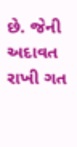છે. જેની અદાવત રાખી ગત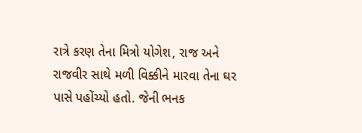રાત્રે કરણ તેના મિત્રો યોગેશ, રાજ અને રાજવીર સાથે મળી વિક્કીને મારવા તેના ઘર પાસે પહોંચ્યો હતો. જેની ભનક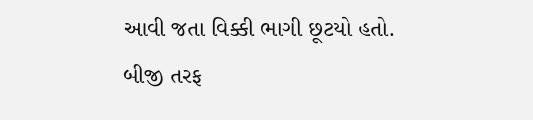આવી જતા વિક્કી ભાગી છૂટયો હતો. બીજી તરફ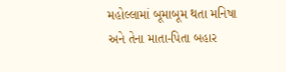મહોલ્લામાં બૂમાબૂમ થતા મનિષા અને તેના માતા-પિતા બહાર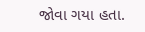જોવા ગયા હતા.